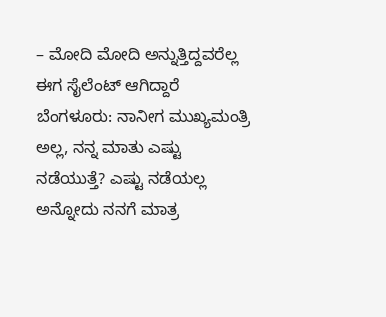– ಮೋದಿ ಮೋದಿ ಅನ್ನುತ್ತಿದ್ದವರೆಲ್ಲ ಈಗ ಸೈಲೆಂಟ್ ಆಗಿದ್ದಾರೆ
ಬೆಂಗಳೂರು: ನಾನೀಗ ಮುಖ್ಯಮಂತ್ರಿ ಅಲ್ಲ, ನನ್ನ ಮಾತು ಎಷ್ಟು ನಡೆಯುತ್ತೆ? ಎಷ್ಟು ನಡೆಯಲ್ಲ ಅನ್ನೋದು ನನಗೆ ಮಾತ್ರ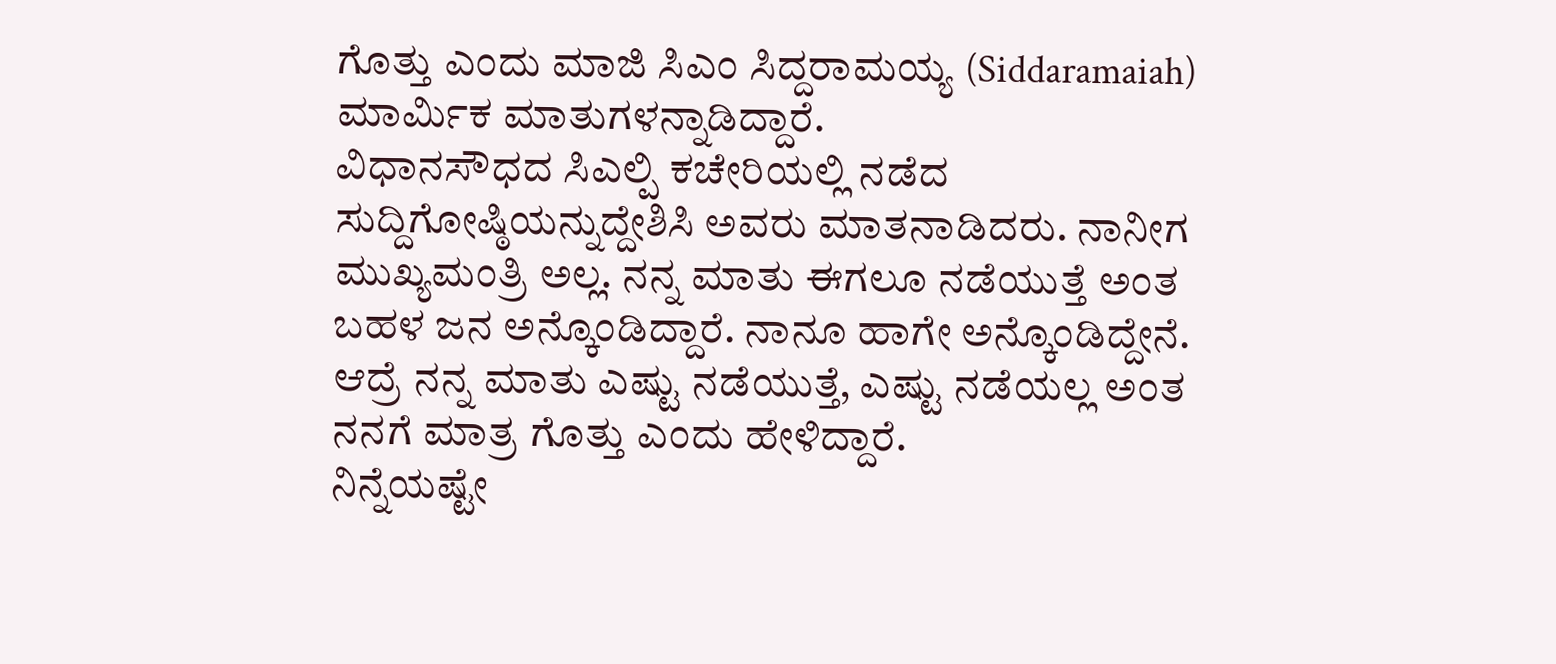ಗೊತ್ತು ಎಂದು ಮಾಜಿ ಸಿಎಂ ಸಿದ್ದರಾಮಯ್ಯ (Siddaramaiah) ಮಾರ್ಮಿಕ ಮಾತುಗಳನ್ನಾಡಿದ್ದಾರೆ.
ವಿಧಾನಸೌಧದ ಸಿಎಲ್ಪಿ ಕಚೇರಿಯಲ್ಲಿ ನಡೆದ ಸುದ್ದಿಗೋಷ್ಠಿಯನ್ನುದ್ದೇಶಿಸಿ ಅವರು ಮಾತನಾಡಿದರು. ನಾನೀಗ ಮುಖ್ಯಮಂತ್ರಿ ಅಲ್ಲ. ನನ್ನ ಮಾತು ಈಗಲೂ ನಡೆಯುತ್ತೆ ಅಂತ ಬಹಳ ಜನ ಅನ್ಕೊಂಡಿದ್ದಾರೆ. ನಾನೂ ಹಾಗೇ ಅನ್ಕೊಂಡಿದ್ದೇನೆ. ಆದ್ರೆ ನನ್ನ ಮಾತು ಎಷ್ಟು ನಡೆಯುತ್ತೆ, ಎಷ್ಟು ನಡೆಯಲ್ಲ ಅಂತ ನನಗೆ ಮಾತ್ರ ಗೊತ್ತು ಎಂದು ಹೇಳಿದ್ದಾರೆ.
ನಿನ್ನೆಯಷ್ಟೇ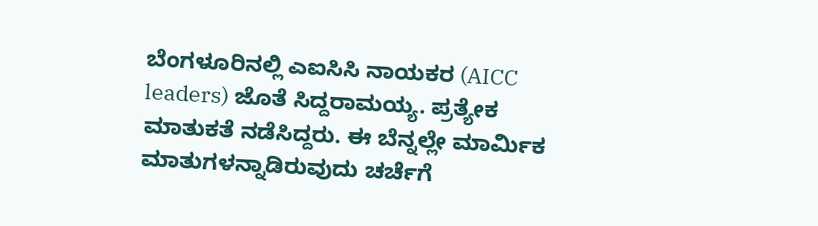ಬೆಂಗಳೂರಿನಲ್ಲಿ ಎಐಸಿಸಿ ನಾಯಕರ (AICC leaders) ಜೊತೆ ಸಿದ್ದರಾಮಯ್ಯ. ಪ್ರತ್ಯೇಕ ಮಾತುಕತೆ ನಡೆಸಿದ್ದರು. ಈ ಬೆನ್ನಲ್ಲೇ ಮಾರ್ಮಿಕ ಮಾತುಗಳನ್ನಾಡಿರುವುದು ಚರ್ಚೆಗೆ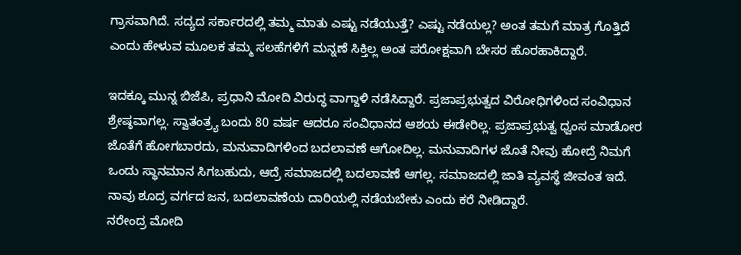ಗ್ರಾಸವಾಗಿದೆ. ಸದ್ಯದ ಸರ್ಕಾರದಲ್ಲಿ ತಮ್ಮ ಮಾತು ಎಷ್ಟು ನಡೆಯುತ್ತೆ? ಎಷ್ಟು ನಡೆಯಲ್ಲ? ಅಂತ ತಮಗೆ ಮಾತ್ರ ಗೊತ್ತಿದೆ ಎಂದು ಹೇಳುವ ಮೂಲಕ ತಮ್ಮ ಸಲಹೆಗಳಿಗೆ ಮನ್ನಣೆ ಸಿಕ್ತಿಲ್ಲ ಅಂತ ಪರೋಕ್ಷವಾಗಿ ಬೇಸರ ಹೊರಹಾಕಿದ್ದಾರೆ.

ಇದಕ್ಕೂ ಮುನ್ನ ಬಿಜೆಪಿ, ಪ್ರಧಾನಿ ಮೋದಿ ವಿರುದ್ಧ ವಾಗ್ದಾಳಿ ನಡೆಸಿದ್ದಾರೆ. ಪ್ರಜಾಪ್ರಭುತ್ವದ ವಿರೋಧಿಗಳಿಂದ ಸಂವಿಧಾನ ಶ್ರೇಷ್ಠವಾಗಲ್ಲ. ಸ್ವಾತಂತ್ರ್ಯ ಬಂದು 80 ವರ್ಷ ಆದರೂ ಸಂವಿಧಾನದ ಆಶಯ ಈಡೇರಿಲ್ಲ. ಪ್ರಜಾಪ್ರಭುತ್ವ ಧ್ವಂಸ ಮಾಡೋರ ಜೊತೆಗೆ ಹೋಗಬಾರದು, ಮನುವಾದಿಗಳಿಂದ ಬದಲಾವಣೆ ಆಗೋದಿಲ್ಲ. ಮನುವಾದಿಗಳ ಜೊತೆ ನೀವು ಹೋದ್ರೆ ನಿಮಗೆ ಒಂದು ಸ್ಥಾನಮಾನ ಸಿಗಬಹುದು, ಆದ್ರೆ ಸಮಾಜದಲ್ಲಿ ಬದಲಾವಣೆ ಆಗಲ್ಲ. ಸಮಾಜದಲ್ಲಿ ಜಾತಿ ವ್ಯವಸ್ಥೆ ಜೀವಂತ ಇದೆ. ನಾವು ಶೂದ್ರ ವರ್ಗದ ಜನ, ಬದಲಾವಣೆಯ ದಾರಿಯಲ್ಲಿ ನಡೆಯಬೇಕು ಎಂದು ಕರೆ ನೀಡಿದ್ದಾರೆ.
ನರೇಂದ್ರ ಮೋದಿ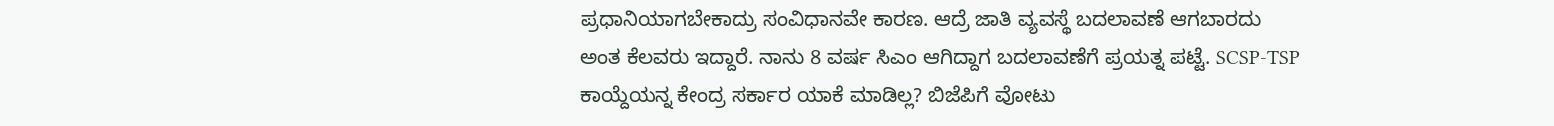ಪ್ರಧಾನಿಯಾಗಬೇಕಾದ್ರು ಸಂವಿಧಾನವೇ ಕಾರಣ. ಆದ್ರೆ ಜಾತಿ ವ್ಯವಸ್ಥೆ ಬದಲಾವಣೆ ಆಗಬಾರದು ಅಂತ ಕೆಲವರು ಇದ್ದಾರೆ. ನಾನು 8 ವರ್ಷ ಸಿಎಂ ಆಗಿದ್ದಾಗ ಬದಲಾವಣೆಗೆ ಪ್ರಯತ್ನ ಪಟ್ಟೆ. SCSP-TSP ಕಾಯ್ದೆಯನ್ನ ಕೇಂದ್ರ ಸರ್ಕಾರ ಯಾಕೆ ಮಾಡಿಲ್ಲ? ಬಿಜೆಪಿಗೆ ವೋಟು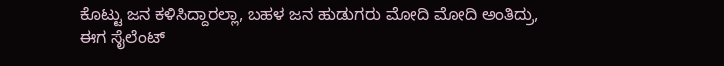ಕೊಟ್ಟು ಜನ ಕಳಿಸಿದ್ದಾರಲ್ಲಾ, ಬಹಳ ಜನ ಹುಡುಗರು ಮೋದಿ ಮೋದಿ ಅಂತಿದ್ರು, ಈಗ ಸೈಲೆಂಟ್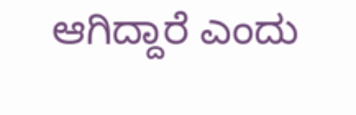ಆಗಿದ್ದಾರೆ ಎಂದು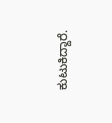ಕುಟುಕಿದ್ದಾರೆ.